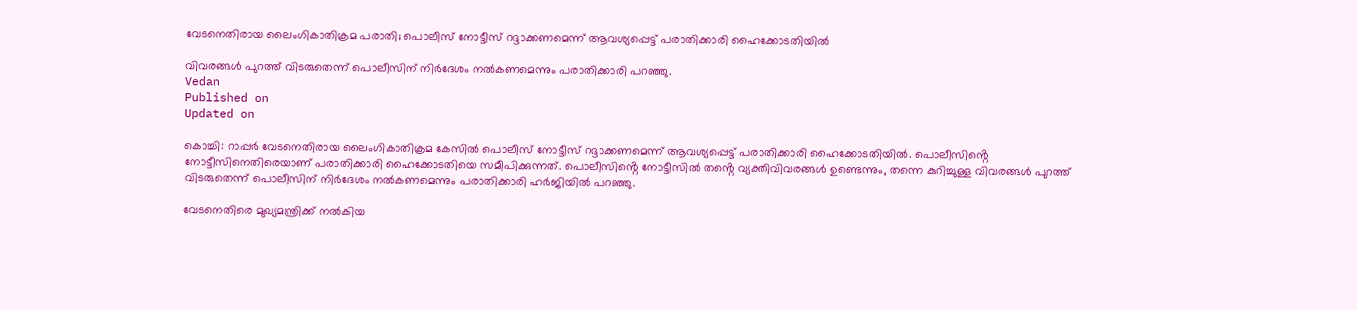വേടനെതിരായ ലൈംഗികാതിക്രമ പരാതി; പൊലീസ് നോട്ടീസ് റദ്ദാക്കണമെന്ന് ആവശ്യപ്പെട്ട് പരാതിക്കാരി ഹൈക്കോടതിയിൽ

വിവരങ്ങൾ പുറത്ത് വിടരുതെന്ന് പൊലീസിന് നിർദേശം നൽകണമെന്നും പരാതിക്കാരി പറഞ്ഞു.
Vedan
Published on
Updated on

കൊച്ചി: റാപ്പർ വേടനെതിരായ ലൈംഗികാതിക്രമ കേസിൽ പൊലീസ് നോട്ടീസ് റദ്ദാക്കണമെന്ന് ആവശ്യപ്പെട്ട് പരാതിക്കാരി ഹൈക്കോടതിയിൽ. പൊലീസിൻ്റെ നോട്ടീസിനെതിരെയാണ് പരാതിക്കാരി ഹൈക്കോടതിയെ സമീപിക്കുന്നത്. പൊലീസിൻ്റെ നോട്ടീസിൽ തൻ്റെ വ്യക്തിവിവരങ്ങൾ ഉണ്ടെന്നും, തന്നെ കുറിച്ചുള്ള വിവരങ്ങൾ പുറത്ത് വിടരുതെന്ന് പൊലീസിന് നിർദേശം നൽകണമെന്നും പരാതിക്കാരി ഹർജിയിൽ പറഞ്ഞു.

വേടനെതിരെ മുഖ്യമന്ത്രിക്ക് നൽകിയ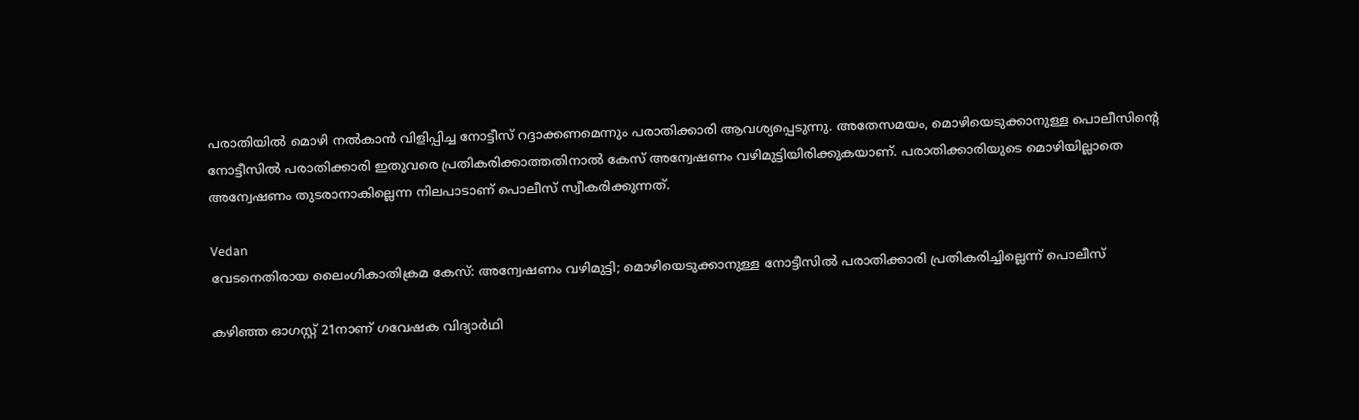പരാതിയിൽ മൊഴി നൽകാൻ വിളിപ്പിച്ച നോട്ടീസ് റദ്ദാക്കണമെന്നും പരാതിക്കാരി ആവശ്യപ്പെടുന്നു. അതേസമയം, മൊഴിയെടുക്കാനുള്ള പൊലീസിൻ്റെ നോട്ടീസിൽ പരാതിക്കാരി ഇതുവരെ പ്രതികരിക്കാത്തതിനാൽ കേസ് അന്വേഷണം വഴിമുട്ടിയിരിക്കുകയാണ്. പരാതിക്കാരിയുടെ മൊഴിയില്ലാതെ അന്വേഷണം തുടരാനാകില്ലെന്ന നിലപാടാണ് പൊലീസ് സ്വീകരിക്കുന്നത്.

Vedan
വേടനെതിരായ ലൈംഗികാതിക്രമ കേസ്: അന്വേഷണം വഴിമുട്ടി; മൊഴിയെടുക്കാനുള്ള നോട്ടീസിൽ പരാതിക്കാരി പ്രതികരിച്ചില്ലെന്ന് പൊലീസ്

കഴിഞ്ഞ ഓഗസ്റ്റ് 21നാണ് ഗവേഷക വിദ്യാർഥി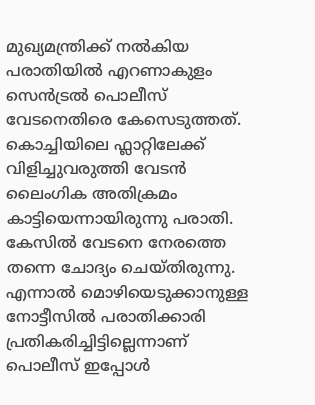മുഖ്യമന്ത്രിക്ക് നൽകിയ പരാതിയിൽ എറണാകുളം സെൻട്രൽ പൊലീസ് വേടനെതിരെ കേസെടുത്തത്. കൊച്ചിയിലെ ഫ്ലാറ്റിലേക്ക് വിളിച്ചുവരുത്തി വേടൻ ലൈംഗിക അതിക്രമം കാട്ടിയെന്നായിരുന്നു പരാതി. കേസിൽ വേടനെ നേരത്തെ തന്നെ ചോദ്യം ചെയ്തിരുന്നു. എന്നാൽ മൊഴിയെടുക്കാനുള്ള നോട്ടീസിൽ പരാതിക്കാരി പ്രതികരിച്ചിട്ടില്ലെന്നാണ് പൊലീസ് ഇപ്പോൾ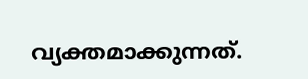വ്യക്തമാക്കുന്നത്.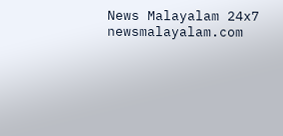News Malayalam 24x7
newsmalayalam.com